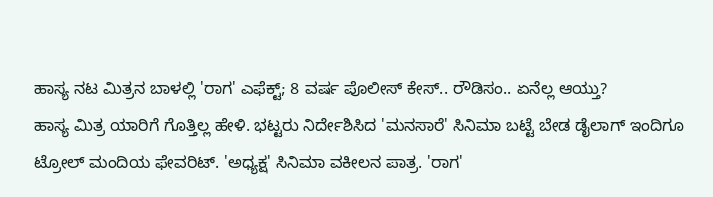ಹಾಸ್ಯ ನಟ ಮಿತ್ರನ ಬಾಳಲ್ಲಿ 'ರಾಗ' ಎಫೆಕ್ಟ್; 8 ವರ್ಷ ಪೊಲೀಸ್ ಕೇಸ್.. ರೌಡಿಸಂ.. ಏನೆಲ್ಲ ಆಯ್ತು?
ಹಾಸ್ಯ ಮಿತ್ರ ಯಾರಿಗೆ ಗೊತ್ತಿಲ್ಲ ಹೇಳಿ. ಭಟ್ಟರು ನಿರ್ದೇಶಿಸಿದ 'ಮನಸಾರೆ' ಸಿನಿಮಾ ಬಟ್ಟೆ ಬೇಡ ಡೈಲಾಗ್ ಇಂದಿಗೂ ಟ್ರೋಲ್ ಮಂದಿಯ ಫೇವರಿಟ್. 'ಅಧ್ಯಕ್ಷ' ಸಿನಿಮಾ ವಕೀಲನ ಪಾತ್ರ. 'ರಾಗ'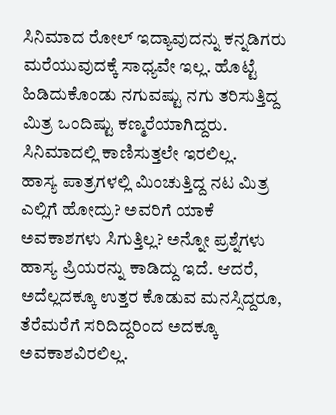ಸಿನಿಮಾದ ರೋಲ್ ಇದ್ಯಾವುದನ್ನು ಕನ್ನಡಿಗರು ಮರೆಯುವುದಕ್ಕೆ ಸಾಧ್ಯವೇ ಇಲ್ಲ. ಹೊಟ್ಟೆ ಹಿಡಿದುಕೊಂಡು ನಗುವಷ್ಟು ನಗು ತರಿಸುತ್ತಿದ್ದ ಮಿತ್ರ ಒಂದಿಷ್ಟು ಕಣ್ಮರೆಯಾಗಿದ್ದರು. ಸಿನಿಮಾದಲ್ಲಿ ಕಾಣಿಸುತ್ತಲೇ ಇರಲಿಲ್ಲ.
ಹಾಸ್ಯ ಪಾತ್ರಗಳಲ್ಲಿ ಮಿಂಚುತ್ತಿದ್ದ ನಟ ಮಿತ್ರ ಎಲ್ಲಿಗೆ ಹೋದ್ರು? ಅವರಿಗೆ ಯಾಕೆ ಅವಕಾಶಗಳು ಸಿಗುತ್ತಿಲ್ಲ? ಅನ್ನೋ ಪ್ರಶ್ನೆಗಳು ಹಾಸ್ಯ ಪ್ರಿಯರನ್ನು ಕಾಡಿದ್ದು ಇದೆ. ಆದರೆ, ಅದೆಲ್ಲದಕ್ಕೂ ಉತ್ತರ ಕೊಡುವ ಮನಸ್ಸಿದ್ದರೂ, ತೆರೆಮರೆಗೆ ಸರಿದಿದ್ದರಿಂದ ಅದಕ್ಕೂ ಅವಕಾಶವಿರಲಿಲ್ಲ.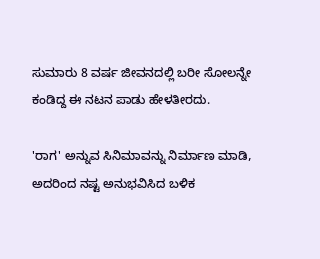ಸುಮಾರು 8 ವರ್ಷ ಜೀವನದಲ್ಲಿ ಬರೀ ಸೋಲನ್ನೇ ಕಂಡಿದ್ದ ಈ ನಟನ ಪಾಡು ಹೇಳತೀರದು.

'ರಾಗ' ಅನ್ನುವ ಸಿನಿಮಾವನ್ನು ನಿರ್ಮಾಣ ಮಾಡಿ, ಅದರಿಂದ ನಷ್ಟ ಅನುಭವಿಸಿದ ಬಳಿಕ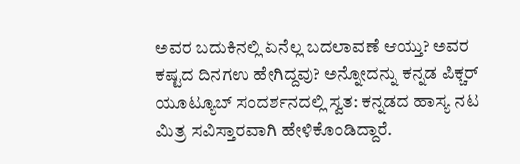ಅವರ ಬದುಕಿನಲ್ಲಿ ಏನೆಲ್ಲ ಬದಲಾವಣೆ ಆಯ್ತು? ಅವರ ಕಷ್ಟದ ದಿನಗಉ ಹೇಗಿದ್ದವು? ಅನ್ನೋದನ್ನು ಕನ್ನಡ ಪಿಕ್ಚರ್ ಯೂಟ್ಯೂಬ್ ಸಂದರ್ಶನದಲ್ಲಿ ಸ್ವತ: ಕನ್ನಡದ ಹಾಸ್ಯ ನಟ ಮಿತ್ರ ಸವಿಸ್ತಾರವಾಗಿ ಹೇಳಿಕೊಂಡಿದ್ದಾರೆ.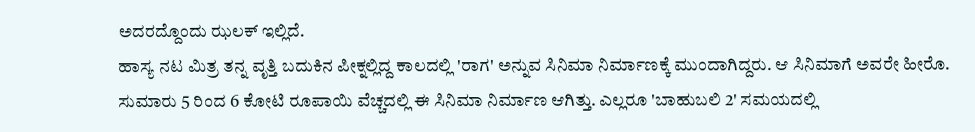ಅದರದ್ದೊಂದು ಝಲಕ್ ಇಲ್ಲಿದೆ.
ಹಾಸ್ಯ ನಟ ಮಿತ್ರ ತನ್ನ ವೃತ್ತಿ ಬದುಕಿನ ಪೀಕ್ನಲ್ಲಿದ್ದ ಕಾಲದಲ್ಲಿ 'ರಾಗ' ಅನ್ನುವ ಸಿನಿಮಾ ನಿರ್ಮಾಣಕ್ಕೆ ಮುಂದಾಗಿದ್ದರು. ಆ ಸಿನಿಮಾಗೆ ಅವರೇ ಹೀರೊ. ಸುಮಾರು 5 ರಿಂದ 6 ಕೋಟಿ ರೂಪಾಯಿ ವೆಚ್ಚದಲ್ಲಿ ಈ ಸಿನಿಮಾ ನಿರ್ಮಾಣ ಆಗಿತ್ತು. ಎಲ್ಲರೂ 'ಬಾಹುಬಲಿ 2' ಸಮಯದಲ್ಲಿ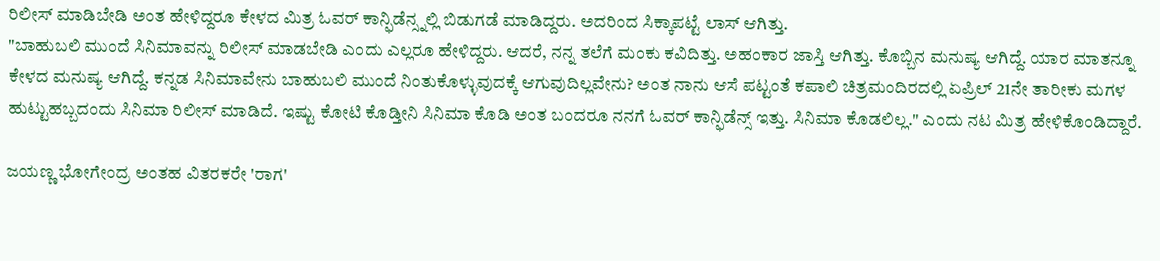ರಿಲೀಸ್ ಮಾಡಿಬೇಡಿ ಅಂತ ಹೇಳಿದ್ದರೂ ಕೇಳದ ಮಿತ್ರ ಓವರ್ ಕಾನ್ಫಿಡೆನ್ಸ್ನಲ್ಲಿ ಬಿಡುಗಡೆ ಮಾಡಿದ್ದರು. ಅದರಿಂದ ಸಿಕ್ಕಾಪಟ್ಟೆ ಲಾಸ್ ಆಗಿತ್ತು.
"ಬಾಹುಬಲಿ ಮುಂದೆ ಸಿನಿಮಾವನ್ನು ರಿಲೀಸ್ ಮಾಡಬೇಡಿ ಎಂದು ಎಲ್ಲರೂ ಹೇಳಿದ್ದರು. ಆದರೆ, ನನ್ನ ತಲೆಗೆ ಮಂಕು ಕವಿದಿತ್ತು. ಅಹಂಕಾರ ಜಾಸ್ತಿ ಆಗಿತ್ತು. ಕೊಬ್ಬಿನ ಮನುಷ್ಯ ಆಗಿದ್ದೆ. ಯಾರ ಮಾತನ್ನೂ ಕೇಳದ ಮನುಷ್ಯ ಆಗಿದ್ದೆ. ಕನ್ನಡ ಸಿನಿಮಾವೇನು ಬಾಹುಬಲಿ ಮುಂದೆ ನಿಂತುಕೊಳ್ಳುವುದಕ್ಕೆ ಆಗುವುದಿಲ್ಲವೇನು? ಅಂತ ನಾನು ಆಸೆ ಪಟ್ಟಂತೆ ಕಪಾಲಿ ಚಿತ್ರಮಂದಿರದಲ್ಲಿ ಏಪ್ರಿಲ್ 21ನೇ ತಾರೀಕು ಮಗಳ ಹುಟ್ಟುಹಬ್ಬದಂದು ಸಿನಿಮಾ ರಿಲೀಸ್ ಮಾಡಿದೆ. ಇಷ್ಟು ಕೋಟಿ ಕೊಡ್ತೀನಿ ಸಿನಿಮಾ ಕೊಡಿ ಅಂತ ಬಂದರೂ ನನಗೆ ಓವರ್ ಕಾನ್ಫಿಡೆನ್ಸ್ ಇತ್ತು. ಸಿನಿಮಾ ಕೊಡಲಿಲ್ಲ." ಎಂದು ನಟ ಮಿತ್ರ ಹೇಳಿಕೊಂಡಿದ್ದಾರೆ.

ಜಯಣ್ಣ ಭೋಗೇಂದ್ರ ಅಂತಹ ವಿತರಕರೇ 'ರಾಗ'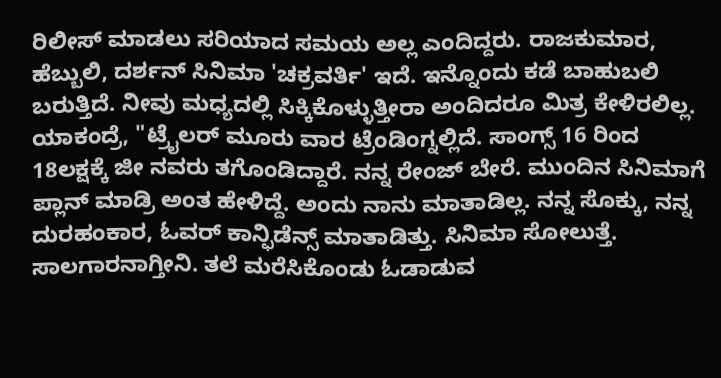ರಿಲೀಸ್ ಮಾಡಲು ಸರಿಯಾದ ಸಮಯ ಅಲ್ಲ ಎಂದಿದ್ದರು. ರಾಜಕುಮಾರ, ಹೆಬ್ಬುಲಿ, ದರ್ಶನ್ ಸಿನಿಮಾ 'ಚಕ್ರವರ್ತಿ' ಇದೆ. ಇನ್ನೊಂದು ಕಡೆ ಬಾಹುಬಲಿ ಬರುತ್ತಿದೆ. ನೀವು ಮಧ್ಯದಲ್ಲಿ ಸಿಕ್ಕಿಕೊಳ್ಳುತ್ತೀರಾ ಅಂದಿದರೂ ಮಿತ್ರ ಕೇಳಿರಲಿಲ್ಲ. ಯಾಕಂದ್ರೆ, "ಟ್ರೈಲರ್ ಮೂರು ವಾರ ಟ್ರೆಂಡಿಂಗ್ನಲ್ಲಿದೆ. ಸಾಂಗ್ಸ್ 16 ರಿಂದ 18ಲಕ್ಷಕ್ಕೆ ಜೀ ನವರು ತಗೊಂಡಿದ್ದಾರೆ. ನನ್ನ ರೇಂಜ್ ಬೇರೆ. ಮುಂದಿನ ಸಿನಿಮಾಗೆ ಪ್ಲಾನ್ ಮಾಡ್ರಿ ಅಂತ ಹೇಳಿದ್ದೆ. ಅಂದು ನಾನು ಮಾತಾಡಿಲ್ಲ. ನನ್ನ ಸೊಕ್ಕು, ನನ್ನ ದುರಹಂಕಾರ, ಓವರ್ ಕಾನ್ಫಿಡೆನ್ಸ್ ಮಾತಾಡಿತ್ತು. ಸಿನಿಮಾ ಸೋಲುತ್ತೆ. ಸಾಲಗಾರನಾಗ್ತೀನಿ. ತಲೆ ಮರೆಸಿಕೊಂಡು ಓಡಾಡುವ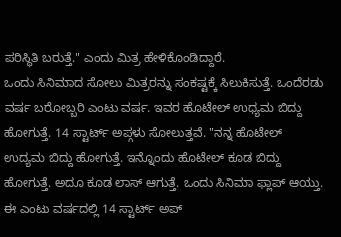ಪರಿಸ್ಥಿತಿ ಬರುತ್ತೆ." ಎಂದು ಮಿತ್ರ ಹೇಳಿಕೊಂಡಿದ್ದಾರೆ.
ಒಂದು ಸಿನಿಮಾದ ಸೋಲು ಮಿತ್ರರನ್ನು ಸಂಕಷ್ಟಕ್ಕೆ ಸಿಲುಕಿಸುತ್ತೆ. ಒಂದೆರಡು ವರ್ಷ ಬರೋಬ್ಬರಿ ಎಂಟು ವರ್ಷ. ಇವರ ಹೊಟೇಲ್ ಉಧ್ಯಮ ಬಿದ್ದು ಹೋಗುತ್ತೆ. 14 ಸ್ಟಾರ್ಟ್ ಅಪ್ಗಳು ಸೋಲುತ್ತವೆ. "ನನ್ನ ಹೊಟೇಲ್ ಉದ್ಯಮ ಬಿದ್ದು ಹೋಗುತ್ತೆ. ಇನ್ನೊಂದು ಹೊಟೇಲ್ ಕೂಡ ಬಿದ್ದು ಹೋಗುತ್ತೆ. ಅದೂ ಕೂಡ ಲಾಸ್ ಆಗುತ್ತೆ. ಒಂದು ಸಿನಿಮಾ ಫ್ಲಾಪ್ ಆಯ್ತು. ಈ ಎಂಟು ವರ್ಷದಲ್ಲಿ 14 ಸ್ಟಾರ್ಟ್ ಅಪ್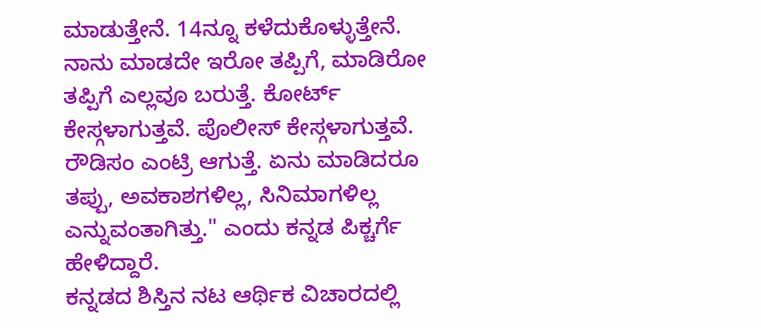ಮಾಡುತ್ತೇನೆ. 14ನ್ನೂ ಕಳೆದುಕೊಳ್ಳುತ್ತೇನೆ. ನಾನು ಮಾಡದೇ ಇರೋ ತಪ್ಪಿಗೆ, ಮಾಡಿರೋ ತಪ್ಪಿಗೆ ಎಲ್ಲವೂ ಬರುತ್ತೆ. ಕೋರ್ಟ್ ಕೇಸ್ಗಳಾಗುತ್ತವೆ. ಪೊಲೀಸ್ ಕೇಸ್ಗಳಾಗುತ್ತವೆ. ರೌಡಿಸಂ ಎಂಟ್ರಿ ಆಗುತ್ತೆ. ಏನು ಮಾಡಿದರೂ ತಪ್ಪು, ಅವಕಾಶಗಳಿಲ್ಲ, ಸಿನಿಮಾಗಳಿಲ್ಲ ಎನ್ನುವಂತಾಗಿತ್ತು." ಎಂದು ಕನ್ನಡ ಪಿಕ್ಚರ್ಗೆ ಹೇಳಿದ್ದಾರೆ.
ಕನ್ನಡದ ಶಿಸ್ತಿನ ನಟ ಆರ್ಥಿಕ ವಿಚಾರದಲ್ಲಿ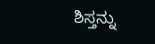ಶಿಸ್ತನ್ನು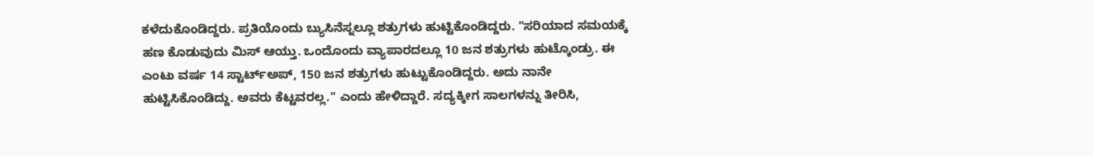ಕಳೆದುಕೊಂಡಿದ್ದರು. ಪ್ರತಿಯೊಂದು ಬ್ಯುಸಿನೆಸ್ನಲ್ಲೂ ಶತ್ರುಗಳು ಹುಟ್ಟಿಕೊಂಡಿದ್ದರು. "ಸರಿಯಾದ ಸಮಯಕ್ಕೆ ಹಣ ಕೊಡುವುದು ಮಿಸ್ ಆಯ್ತು. ಒಂದೊಂದು ವ್ಯಾಪಾರದಲ್ಲೂ 10 ಜನ ಶತ್ರುಗಳು ಹುಟ್ಕೊಂಡ್ರು. ಈ ಎಂಟು ವರ್ಷ 14 ಸ್ಟಾರ್ಟ್ಅಪ್, 150 ಜನ ಶತ್ರುಗಳು ಹುಟ್ಟುಕೊಂಡಿದ್ದರು. ಅದು ನಾನೇ ಹುಟ್ಟಿಸಿಕೊಂಡಿದ್ದು. ಅವರು ಕೆಟ್ಟವರಲ್ಲ." ಎಂದು ಹೇಳಿದ್ದಾರೆ. ಸದ್ಯಕ್ಕೀಗ ಸಾಲಗಳನ್ನು ತೀರಿಸಿ,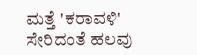ಮತ್ತೆ 'ಕರಾವಳಿ' ಸೇರಿದಂತೆ ಹಲವು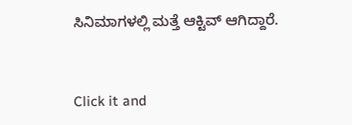ಸಿನಿಮಾಗಳಲ್ಲಿ ಮತ್ತೆ ಆಕ್ಟಿವ್ ಆಗಿದ್ದಾರೆ.


Click it and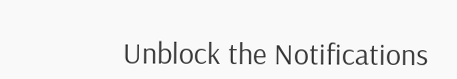Unblock the Notifications